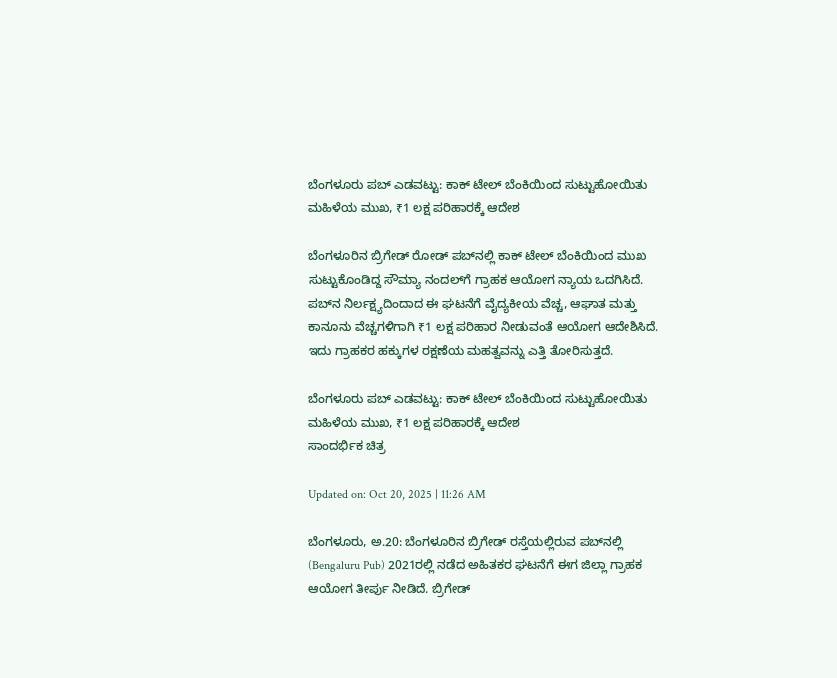ಬೆಂಗಳೂರು ಪಬ್ ಎಡವಟ್ಟು: ಕಾಕ್ ಟೇಲ್ ಬೆಂಕಿಯಿಂದ ಸುಟ್ಟುಹೋಯಿತು ಮಹಿಳೆಯ ಮುಖ, ₹1 ಲಕ್ಷ ಪರಿಹಾರಕ್ಕೆ ಆದೇಶ

ಬೆಂಗಳೂರಿನ ಬ್ರಿಗೇಡ್ ರೋಡ್ ಪಬ್‌ನಲ್ಲಿ ಕಾಕ್ ಟೇಲ್ ಬೆಂಕಿಯಿಂದ ಮುಖ ಸುಟ್ಟುಕೊಂಡಿದ್ದ ಸೌಮ್ಯಾ ನಂದಲ್‌ಗೆ ಗ್ರಾಹಕ ಆಯೋಗ ನ್ಯಾಯ ಒದಗಿಸಿದೆ. ಪಬ್‌ನ ನಿರ್ಲಕ್ಷ್ಯದಿಂದಾದ ಈ ಘಟನೆಗೆ ವೈದ್ಯಕೀಯ ವೆಚ್ಚ, ಆಘಾತ ಮತ್ತು ಕಾನೂನು ವೆಚ್ಚಗಳಿಗಾಗಿ ₹1 ಲಕ್ಷ ಪರಿಹಾರ ನೀಡುವಂತೆ ಆಯೋಗ ಆದೇಶಿಸಿದೆ. ಇದು ಗ್ರಾಹಕರ ಹಕ್ಕುಗಳ ರಕ್ಷಣೆಯ ಮಹತ್ವವನ್ನು ಎತ್ತಿ ತೋರಿಸುತ್ತದೆ.

ಬೆಂಗಳೂರು ಪಬ್ ಎಡವಟ್ಟು: ಕಾಕ್ ಟೇಲ್ ಬೆಂಕಿಯಿಂದ ಸುಟ್ಟುಹೋಯಿತು ಮಹಿಳೆಯ ಮುಖ, ₹1 ಲಕ್ಷ ಪರಿಹಾರಕ್ಕೆ ಆದೇಶ
ಸಾಂದರ್ಭಿಕ ಚಿತ್ರ

Updated on: Oct 20, 2025 | 11:26 AM

ಬೆಂಗಳೂರು, ಅ.20: ಬೆಂಗಳೂರಿನ ಬ್ರಿಗೇಡ್ ರಸ್ತೆಯಲ್ಲಿರುವ ಪಬ್‌ನಲ್ಲಿ (Bengaluru Pub) 2021ರಲ್ಲಿ ನಡೆದ ಅಹಿತಕರ ಘಟನೆಗೆ ಈಗ ಜಿಲ್ಲಾ ಗ್ರಾಹಕ ಆಯೋಗ ತೀರ್ಪು ನೀಡಿದೆ. ಬ್ರಿಗೇಡ್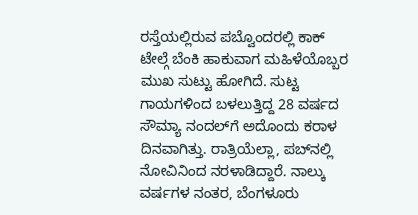ರಸ್ತೆಯಲ್ಲಿರುವ ಪಬ್ವೊಂದರಲ್ಲಿ ಕಾಕ್ ಟೇಲ್ಗೆ ಬೆಂಕಿ ಹಾಕುವಾಗ ಮಹಿಳೆಯೊಬ್ಬರ ಮುಖ ಸುಟ್ಟು ಹೋಗಿದೆ. ಸುಟ್ಟ ಗಾಯಗಳಿಂದ ಬಳಲುತ್ತಿದ್ದ 28 ವರ್ಷದ ಸೌಮ್ಯಾ ನಂದಲ್‌ಗೆ ಅದೊಂದು ಕರಾಳ ದಿನವಾಗಿತ್ತು. ರಾತ್ರಿಯೆಲ್ಲಾ, ಪಬ್‌ನಲ್ಲಿ ನೋವಿನಿಂದ ನರಳಾಡಿದ್ದಾರೆ. ನಾಲ್ಕು ವರ್ಷಗಳ ನಂತರ, ಬೆಂಗಳೂರು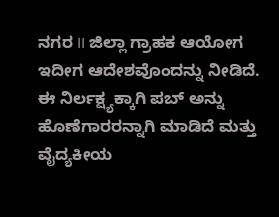ನಗರ II ಜಿಲ್ಲಾ ಗ್ರಾಹಕ ಆಯೋಗ ಇದೀಗ ಆದೇಶವೊಂದನ್ನು ನೀಡಿದೆ. ಈ ನಿರ್ಲಕ್ಷ್ಯಕ್ಕಾಗಿ ಪಬ್ ಅನ್ನು ಹೊಣೆಗಾರರನ್ನಾಗಿ ಮಾಡಿದೆ ಮತ್ತು ವೈದ್ಯಕೀಯ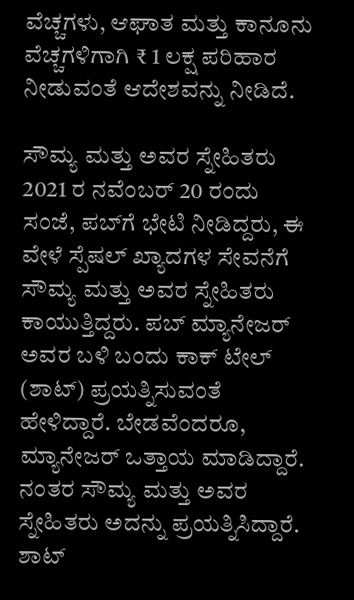ವೆಚ್ಚಗಳು, ಆಘಾತ ಮತ್ತು ಕಾನೂನು ವೆಚ್ಚಗಳಿಗಾಗಿ ₹ 1 ಲಕ್ಷ ಪರಿಹಾರ ನೀಡುವಂತೆ ಆದೇಶವನ್ನು ನೀಡಿದೆ.

ಸೌಮ್ಯ ಮತ್ತು ಅವರ ಸ್ನೇಹಿತರು 2021 ರ ನವೆಂಬರ್ 20 ರಂದು ಸಂಜೆ, ಪಬ್‌ಗೆ ಭೇಟಿ ನೀಡಿದ್ದರು, ಈ ವೇಳೆ ಸ್ಪೆಷಲ್ ಖ್ಯಾದಗಳ ಸೇವನೆಗೆ ಸೌಮ್ಯ ಮತ್ತು ಅವರ ಸ್ನೇಹಿತರು ಕಾಯುತ್ತಿದ್ದರು. ಪಬ್ ಮ್ಯಾನೇಜರ್ ಅವರ ಬಳಿ ಬಂದು ಕಾಕ್ ಟೇಲ್ (ಶಾಟ್) ಪ್ರಯತ್ನಿಸುವಂತೆ ಹೇಳಿದ್ದಾರೆ. ಬೇಡವೆಂದರೂ, ಮ್ಯಾನೇಜರ್ ಒತ್ತಾಯ ಮಾಡಿದ್ದಾರೆ. ನಂತರ ಸೌಮ್ಯ ಮತ್ತು ಅವರ ಸ್ನೇಹಿತರು ಅದನ್ನು ಪ್ರಯತ್ನಿಸಿದ್ದಾರೆ. ಶಾಟ್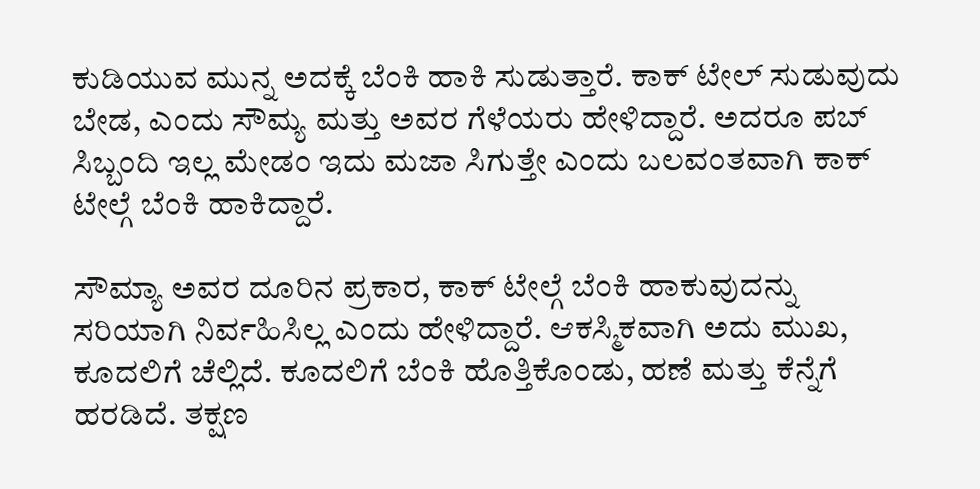ಕುಡಿಯುವ ಮುನ್ನ ಅದಕ್ಕೆ ಬೆಂಕಿ ಹಾಕಿ ಸುಡುತ್ತಾರೆ. ಕಾಕ್ ಟೇಲ್ ಸುಡುವುದು ಬೇಡ, ಎಂದು ಸೌಮ್ಯ ಮತ್ತು ಅವರ ಗೆಳೆಯರು ಹೇಳಿದ್ದಾರೆ. ಅದರೂ ಪಬ್ ಸಿಬ್ಬಂದಿ ಇಲ್ಲ ಮೇಡಂ ಇದು ಮಜಾ ಸಿಗುತ್ತೇ ಎಂದು ಬಲವಂತವಾಗಿ ಕಾಕ್ ಟೇಲ್ಗೆ ಬೆಂಕಿ ಹಾಕಿದ್ದಾರೆ.

ಸೌಮ್ಯಾ ಅವರ ದೂರಿನ ಪ್ರಕಾರ, ಕಾಕ್ ಟೇಲ್ಗೆ ಬೆಂಕಿ ಹಾಕುವುದನ್ನು ಸರಿಯಾಗಿ ನಿರ್ವಹಿಸಿಲ್ಲ ಎಂದು ಹೇಳಿದ್ದಾರೆ. ಆಕಸ್ಮಿಕವಾಗಿ ಅದು ಮುಖ, ಕೂದಲಿಗೆ ಚೆಲ್ಲಿದೆ. ಕೂದಲಿಗೆ ಬೆಂಕಿ ಹೊತ್ತಿಕೊಂಡು, ಹಣೆ ಮತ್ತು ಕೆನ್ನೆಗೆ ಹರಡಿದೆ. ತಕ್ಷಣ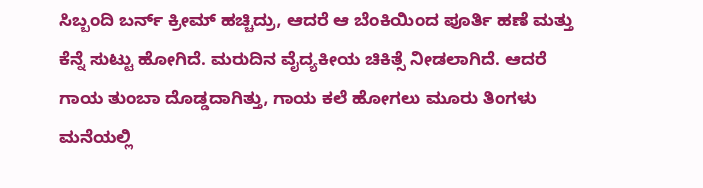ಸಿಬ್ಬಂದಿ ಬರ್ನ್ ಕ್ರೀಮ್‌ ಹಚ್ಚಿದ್ರು, ಆದರೆ ಆ ಬೆಂಕಿಯಿಂದ ಪೂರ್ತಿ ಹಣೆ ಮತ್ತು ಕೆನ್ನೆ ಸುಟ್ಟು ಹೋಗಿದೆ. ಮರುದಿನ ವೈದ್ಯಕೀಯ ಚಿಕಿತ್ಸೆ ನೀಡಲಾಗಿದೆ. ಆದರೆ ಗಾಯ ತುಂಬಾ ದೊಡ್ಡದಾಗಿತ್ತು, ಗಾಯ ಕಲೆ ಹೋಗಲು ಮೂರು ತಿಂಗಳು ಮನೆಯಲ್ಲಿ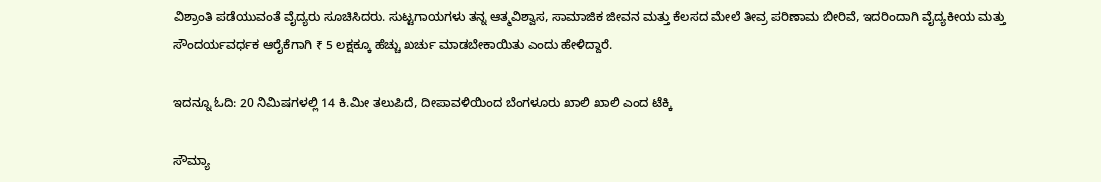ವಿಶ್ರಾಂತಿ ಪಡೆಯುವಂತೆ ವೈದ್ಯರು ಸೂಚಿಸಿದರು. ಸುಟ್ಟಗಾಯಗಳು ತನ್ನ ಆತ್ಮವಿಶ್ವಾಸ, ಸಾಮಾಜಿಕ ಜೀವನ ಮತ್ತು ಕೆಲಸದ ಮೇಲೆ ತೀವ್ರ ಪರಿಣಾಮ ಬೀರಿವೆ, ಇದರಿಂದಾಗಿ ವೈದ್ಯಕೀಯ ಮತ್ತು ಸೌಂದರ್ಯವರ್ಧಕ ಆರೈಕೆಗಾಗಿ ₹ 5 ಲಕ್ಷಕ್ಕೂ ಹೆಚ್ಚು ಖರ್ಚು ಮಾಡಬೇಕಾಯಿತು ಎಂದು ಹೇಳಿದ್ದಾರೆ.

ಇದನ್ನೂ ಓದಿ: 20 ನಿಮಿಷಗಳಲ್ಲಿ 14 ಕಿ.ಮೀ ತಲುಪಿದೆ, ದೀಪಾವಳಿಯಿಂದ ಬೆಂಗಳೂರು ಖಾಲಿ ಖಾಲಿ ಎಂದ ಟೆಕ್ಕಿ

ಸೌಮ್ಯಾ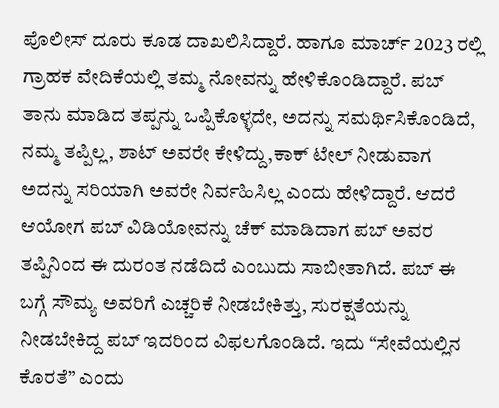ಪೊಲೀಸ್ ದೂರು ಕೂಡ ದಾಖಲಿಸಿದ್ದಾರೆ. ಹಾಗೂ ಮಾರ್ಚ್ 2023 ರಲ್ಲಿ ಗ್ರಾಹಕ ವೇದಿಕೆಯಲ್ಲಿ ತಮ್ಮ ನೋವನ್ನು ಹೇಳಿಕೊಂಡಿದ್ದಾರೆ. ಪಬ್ ತಾನು ಮಾಡಿದ ತಪ್ಪನ್ನು ಒಪ್ಪಿಕೊಳ್ಳದೇ, ಅದನ್ನು ಸಮರ್ಥಿಸಿಕೊಂಡಿದೆ, ನಮ್ಮ ತಪ್ಪಿಲ್ಲ, ಶಾಟ್‌ ಅವರೇ ಕೇಳಿದ್ದು,ಕಾಕ್ ಟೇಲ್ ನೀಡುವಾಗ ಅದನ್ನು ಸರಿಯಾಗಿ ಅವರೇ ನಿರ್ವಹಿಸಿಲ್ಲ ಎಂದು ಹೇಳಿದ್ದಾರೆ. ಆದರೆ ಆಯೋಗ ಪಬ್ ವಿಡಿಯೋವನ್ನು ಚೆಕ್ ಮಾಡಿದಾಗ ಪಬ್ ಅವರ ತಪ್ಪಿನಿಂದ ಈ ದುರಂತ ನಡೆದಿದೆ ಎಂಬುದು ಸಾಬೀತಾಗಿದೆ. ಪಬ್ ಈ ಬಗ್ಗೆ ಸೌಮ್ಯ ಅವರಿಗೆ ಎಚ್ಚರಿಕೆ ನೀಡಬೇಕಿತ್ತು, ಸುರಕ್ಷತೆಯನ್ನು ನೀಡಬೇಕಿದ್ದ ಪಬ್ ಇದರಿಂದ ವಿಫಲಗೊಂಡಿದೆ. ಇದು “ಸೇವೆಯಲ್ಲಿನ ಕೊರತೆ” ಎಂದು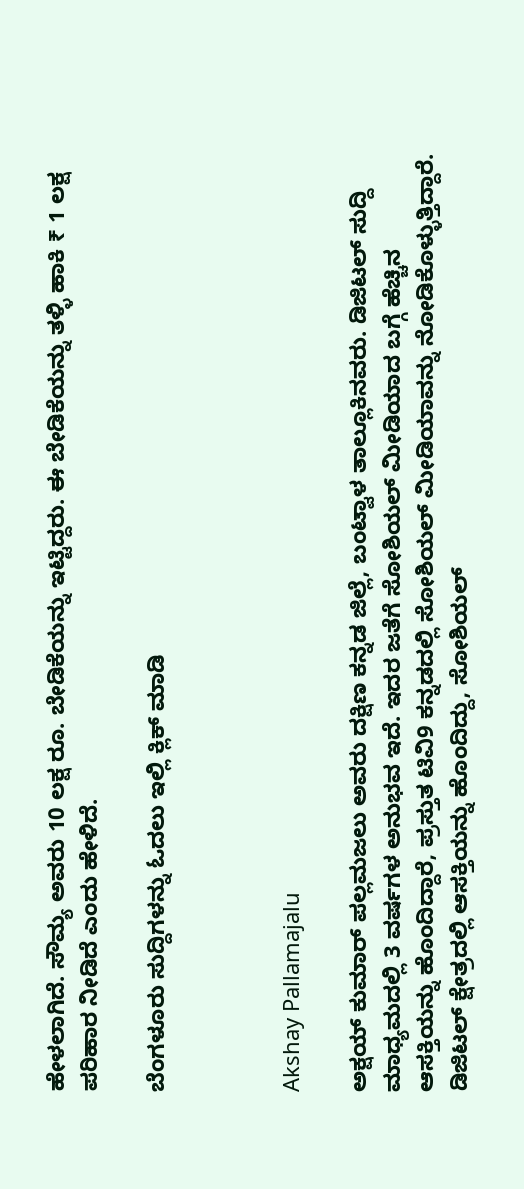ಹೇಳಲಾಗಿದೆ. ಸೌಮ್ಯ ಅವರು 10 ಲಕ್ಷ ರೂ. ಬೇಡಿಕೆಯನ್ನು ಇಟ್ಟಿದ್ದರು. ಈ ಬೇಡಿಕೆಯನ್ನು ತಳ್ಳಿ ಹಾಕಿ ₹ 1 ಲಕ್ಷ ಪರಿಹಾರ ನೀಡಿದೆ ಎಂದು ಹೇಳಿದೆ.

ಬೆಂಗಳೂರು ಸುದ್ದಿಗಳನ್ನು ಓದಲು ಇಲ್ಲಿ ಕ್ಲಿಕ್ ಮಾಡಿ



Akshay Pallamajalu

ಅಕ್ಷಯ್ ಕುಮಾರ್ ಪಲ್ಲಮಜಲು ಅವರು ದಕ್ಷಿಣ ಕನ್ನಡ ಜಿಲ್ಲೆ, ಬಂಟ್ವಾಳ ತಾಲ್ಲೂಕಿನವರು. ಡಿಜಿಟಲ್ ಸುದ್ದಿ ಮಾಧ್ಯಮದಲ್ಲಿ 3 ವರ್ಷಗಳ ಅನುಭವ ಇದೆ. ಇದರ ಜತೆಗೆ ಸೋಶಿಯಲ್ ಮೀಡಿಯಾದ ಬಗ್ಗೆ ಹೆಚ್ಚಿನ ಆಸಕ್ತಿಯನ್ನು ಹೊಂದಿದ್ದಾರೆ, ಪ್ರಸ್ತುತ ಟಿವಿ9 ಕನ್ನಡದಲ್ಲಿ ಸೋಶಿಯಲ್ ಮೀಡಿಯಾವನ್ನು ನೋಡಿಕೊಳ್ಳುತ್ತಿದ್ದಾರೆ. ಡಿಜಿಟಲ್ ಕ್ಷೇತ್ರದಲ್ಲಿ ಆಸಕ್ತಿಯನ್ನು ಹೊಂದಿದ್ದು, ಸೋಶಿಯಲ್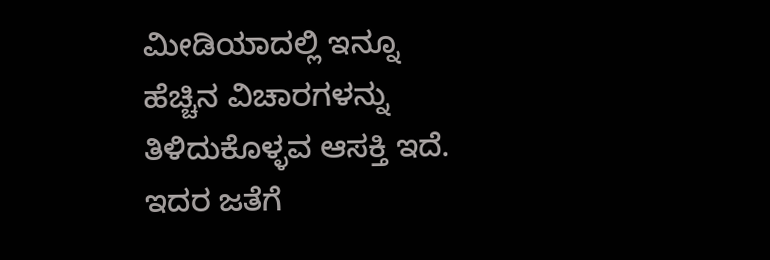ಮೀಡಿಯಾದಲ್ಲಿ ಇನ್ನೂ ಹೆಚ್ಚಿನ ವಿಚಾರಗಳನ್ನು ತಿಳಿದುಕೊಳ್ಳವ ಆಸಕ್ತಿ ಇದೆ. ಇದರ ಜತೆಗೆ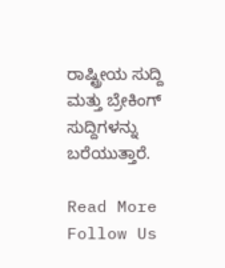ರಾಷ್ಟ್ರೀಯ ಸುದ್ದಿ ಮತ್ತು ಬ್ರೇಕಿಂಗ್ ಸುದ್ದಿಗಳನ್ನು ಬರೆಯುತ್ತಾರೆ.

Read More
Follow Us